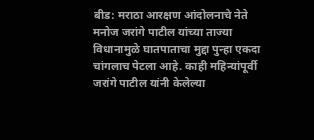बीड: मराठा आरक्षण आंदोलनाचे नेते मनोज जरांगे पाटील यांच्या ताज्या विधानामुळे घातपाताचा मुद्दा पुन्हा एकदा चांगलाच पेटला आहे. काही महिन्यांपूर्वी जरांगे पाटील यांनी केलेल्या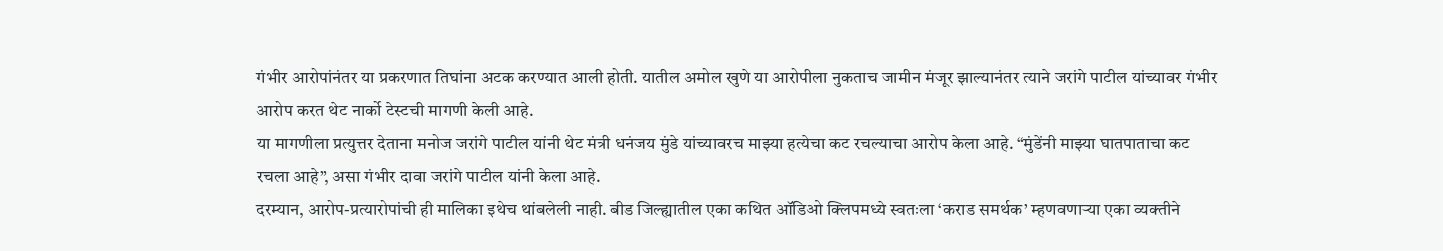गंभीर आरोपांनंतर या प्रकरणात तिघांना अटक करण्यात आली होती. यातील अमोल खुणे या आरोपीला नुकताच जामीन मंजूर झाल्यानंतर त्याने जरांगे पाटील यांच्यावर गंभीर आरोप करत थेट नार्को टेस्टची मागणी केली आहे.
या मागणीला प्रत्युत्तर देताना मनोज जरांगे पाटील यांनी थेट मंत्री धनंजय मुंडे यांच्यावरच माझ्या हत्येचा कट रचल्याचा आरोप केला आहे. “मुंडेंनी माझ्या घातपाताचा कट रचला आहे”, असा गंभीर दावा जरांगे पाटील यांनी केला आहे.
दरम्यान, आरोप-प्रत्यारोपांची ही मालिका इथेच थांबलेली नाही. बीड जिल्ह्यातील एका कथित ऑडिओ क्लिपमध्ये स्वतःला ‘कराड समर्थक’ म्हणवणाऱ्या एका व्यक्तीने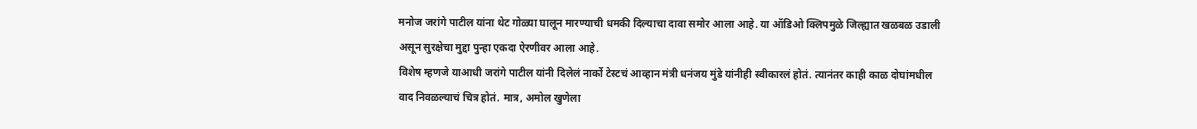मनोज जरांगे पाटील यांना थेट गोळ्या घालून मारण्याची धमकी दिल्याचा दावा समोर आला आहे. या ऑडिओ क्लिपमुळे जिल्ह्यात खळबळ उडाली असून सुरक्षेचा मुद्दा पुन्हा एकदा ऐरणीवर आला आहे.
विशेष म्हणजे याआधी जरांगे पाटील यांनी दिलेलं नार्को टेस्टचं आव्हान मंत्री धनंजय मुंडे यांनीही स्वीकारलं होतं. त्यानंतर काही काळ दोघांमधील वाद निवळल्याचं चित्र होतं. मात्र, अमोल खुणेला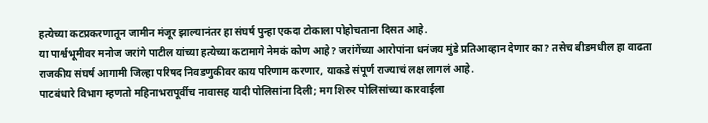हत्येच्या कटप्रकरणातून जामीन मंजूर झाल्यानंतर हा संघर्ष पुन्हा एकदा टोकाला पोहोचताना दिसत आहे.
या पार्श्वभूमीवर मनोज जरांगे पाटील यांच्या हत्येच्या कटामागे नेमकं कोण आहे? जरांगेंच्या आरोपांना धनंजय मुंडे प्रतिआव्हान देणार का? तसेच बीडमधील हा वाढता राजकीय संघर्ष आगामी जिल्हा परिषद निवडणुकीवर काय परिणाम करणार, याकडे संपूर्ण राज्याचं लक्ष लागलं आहे.
पाटबंधारे विभाग म्हणतो महिनाभरापूर्वीच नावासह यादी पोलिसांना दिली; मग शिरुर पोलिसांच्या कारवाईला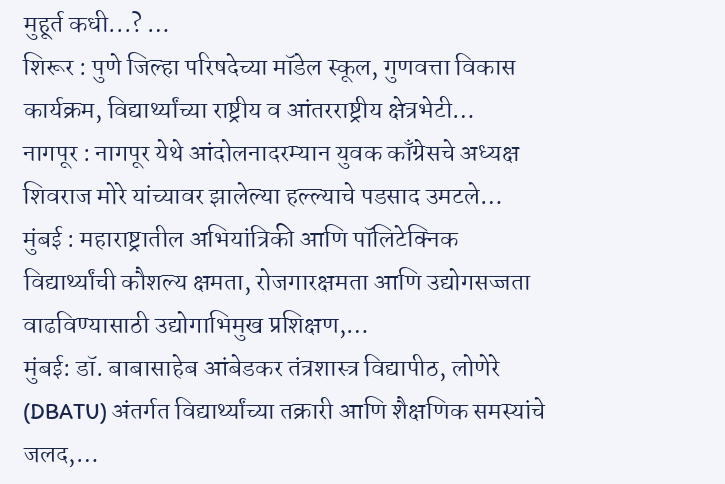मुहूर्त कधी...? …
शिरूर : पुणे जिल्हा परिषदेच्या मॉडेल स्कूल, गुणवत्ता विकास कार्यक्रम, विद्यार्थ्यांच्या राष्ट्रीय व आंतरराष्ट्रीय क्षेत्रभेटी…
नागपूर : नागपूर येथे आंदोलनादरम्यान युवक काँग्रेसचे अध्यक्ष शिवराज मोरे यांच्यावर झालेल्या हल्ल्याचे पडसाद उमटले…
मुंबई : महाराष्ट्रातील अभियांत्रिकी आणि पॉलिटेक्निक विद्यार्थ्यांची कौशल्य क्षमता, रोजगारक्षमता आणि उद्योगसज्जता वाढविण्यासाठी उद्योगाभिमुख प्रशिक्षण,…
मुंबई: डॉ. बाबासाहेब आंबेडकर तंत्रशास्त्र विद्यापीठ, लोणेरे (DBATU) अंतर्गत विद्यार्थ्यांच्या तक्रारी आणि शैक्षणिक समस्यांचे जलद,…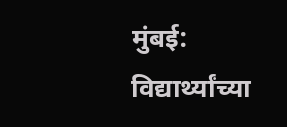मुंबई: विद्यार्थ्यांच्या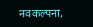नवकल्पना,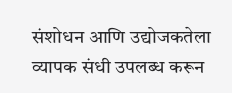संशोधन आणि उद्योजकतेला व्यापक संधी उपलब्ध करून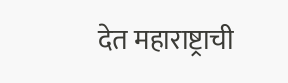देत महाराष्ट्राची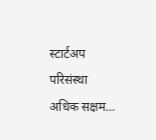स्टार्टअप परिसंस्था अधिक सक्षम…